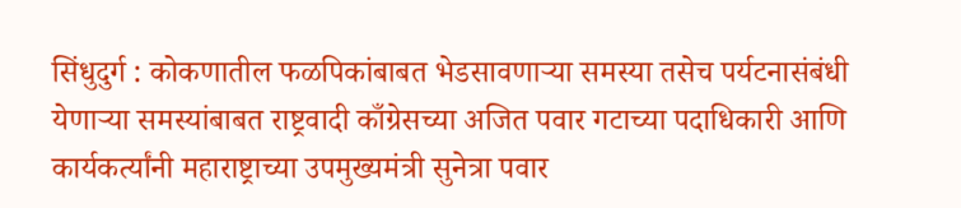सिंधुदुर्ग : कोकणातील फळपिकांबाबत भेडसावणाऱ्या समस्या तसेच पर्यटनासंबंधी येणाऱ्या समस्यांबाबत राष्ट्रवादी काँग्रेसच्या अजित पवार गटाच्या पदाधिकारी आणि कार्यकर्त्यांनी महाराष्ट्राच्या उपमुख्यमंत्री सुनेत्रा पवार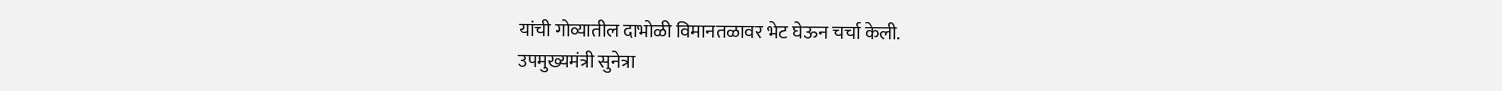यांची गोव्यातील दाभोळी विमानतळावर भेट घेऊन चर्चा केली.
उपमुख्यमंत्री सुनेत्रा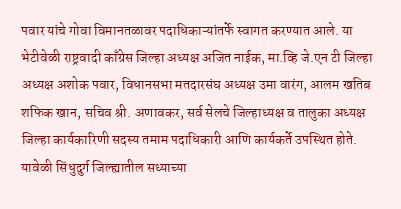पवार यांचे गोवा विमानतळावर पदाधिकाऱ्यांतर्फे स्वागत करण्यात आले. या भेटीवेळी राष्ट्रवादी काँग्रेस जिल्हा अध्यक्ष अजित नाईक, मा.व्हि जे.एन टी जिल्हा अध्यक्ष अशोक पवार, विधानसभा मतदारसंघ अध्यक्ष उमा वारंग, आलम खतिब शफिक खान, सचिव श्री. अणावकर, सर्व सेलचे जिल्हाध्यक्ष व तालुका अध्यक्ष जिल्हा कार्यकारिणी सदस्य तमाम पदाधिकारी आणि कार्यकर्ते उपस्थित होते.
यावेळी सिंधुदुर्ग जिल्ह्यातील सध्याच्या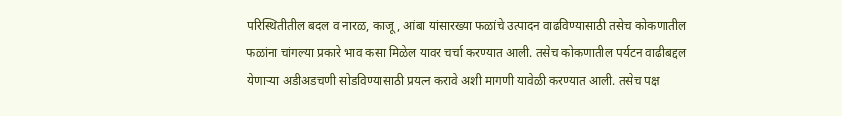परिस्थितीतील बदल व नारळ, काजू, आंबा यांसारख्या फळांचे उत्पादन वाढविण्यासाठी तसेच कोकणातील फळांना चांगल्या प्रकारे भाव कसा मिळेल यावर चर्चा करण्यात आली. तसेच कोकणातील पर्यटन वाढीबद्दल येणाऱ्या अडीअडचणी सोडविण्यासाठी प्रयत्न करावे अशी मागणी यावेळी करण्यात आली. तसेच पक्ष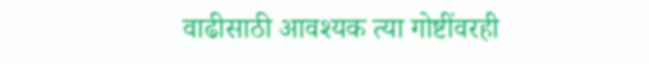वाढीसाठी आवश्यक त्या गोष्टींवरही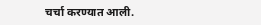चर्चा करण्यात आली.